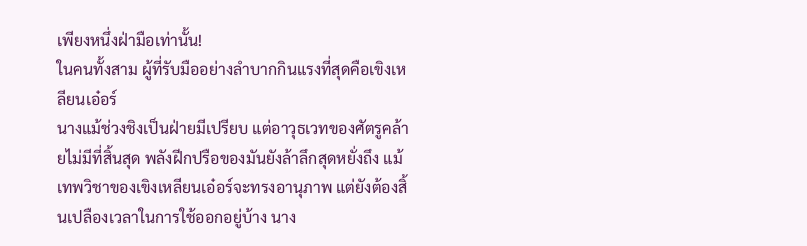เพียงหนึ่งฝ่ามือเท่านั้น!
ในคนทั้งสาม ผู้ที่รับมืออย่างลำบากกินแรงที่สุดคือเขิงเหลียนเอ๋อร์
นางแม้ช่วงชิงเป็นฝ่ายมีเปรียบ แต่อาวุธเวทของศัตรูคล้ายไม่มีที่สิ้นสุด พลังฝีกปรือของมันยังล้าลึกสุดหยั่งถึง แม้เทพวิชาของเขิงเหลียนเอ๋อร์จะทรงอานุภาพ แต่ยังต้องสิ้นเปลืองเวลาในการใช้ออกอยู่บ้าง นาง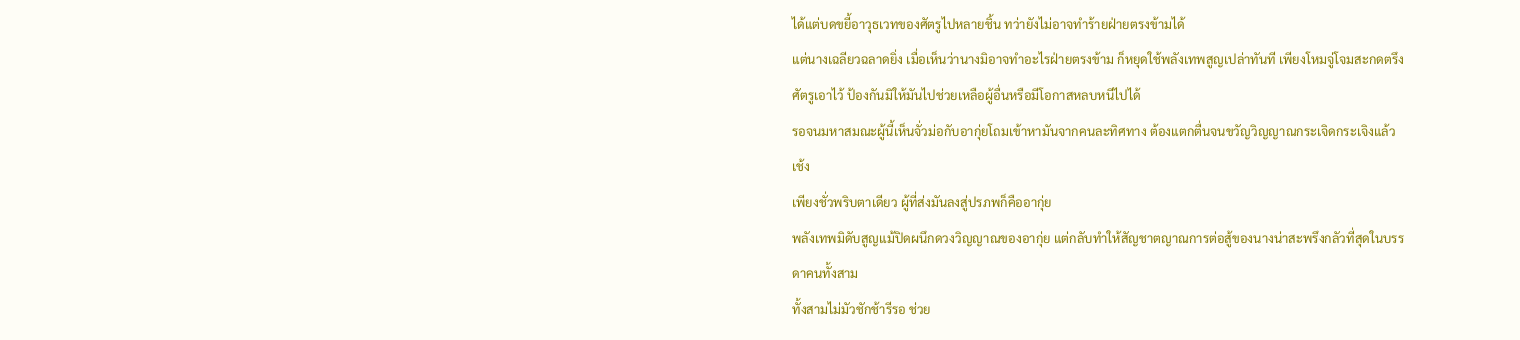ได้แต่บดขยี้อาวุธเวทของศัตรูไปหลายชิ้น ทว่ายังไม่อาจทำร้ายฝ่ายตรงข้ามได้
แต่นางเฉลียวฉลาดยิ่ง เมื่อเห็นว่านางมิอาจทำอะไรฝ่ายตรงข้าม ก็หยุดใช้พลังเทพสูญเปล่าทันที เพียงโหมจู่โจมสะกดตรึงศัตรูเอาไว้ ป้องกันมิให้มันไปช่วยเหลือผู้อื่นหรือมีโอกาสหลบหนีไปได้
รอจนมหาสมณะผู้นี้เห็นจั่วม่อกับอากุ่ยโถมเข้าหามันจากคนละทิศทาง ต้องแตกตื่นจนขวัญวิญญาณกระเจิดกระเจิงแล้ว
เช้ง
เพียงชั่วพริบตาเดียว ผู้ที่ส่งมันลงสู่ปรภพก็คืออากุ่ย
พลังเทพมิดับสูญแม้ปิดผนึกดวงวิญญาณของอากุ่ย แต่กลับทำให้สัญชาตญาณการต่อสู้ของนางน่าสะพรึงกลัวที่สุดในบรรดาคนทั้งสาม
ทั้งสามไม่มัวชักช้ารีรอ ช่วย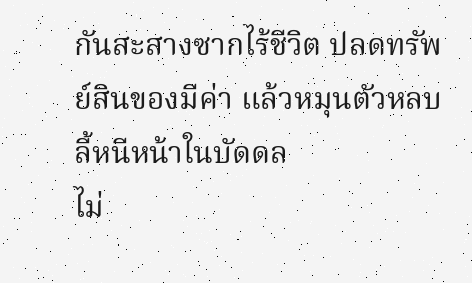กันสะสางซากไร้ชีวิต ปลดทรัพย์สินของมีค่า แล้วหมุนตัวหลบลี้หนีหน้าในบัดดล
ไม่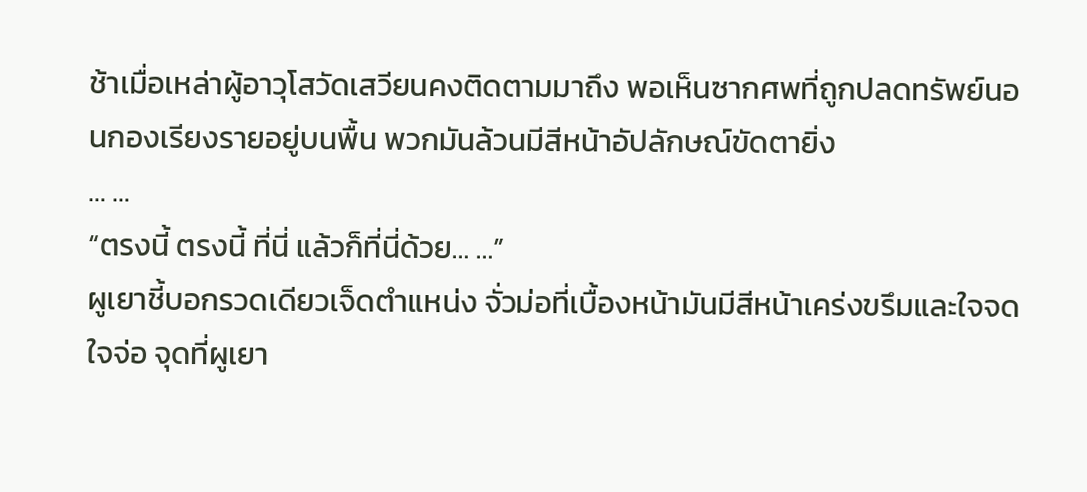ช้าเมื่อเหล่าผู้อาวุโสวัดเสวียนคงติดตามมาถึง พอเห็นซากศพที่ถูกปลดทรัพย์นอนกองเรียงรายอยู่บนพื้น พวกมันล้วนมีสีหน้าอัปลักษณ์ขัดตายิ่ง
… …
“ตรงนี้ ตรงนี้ ที่นี่ แล้วก็ที่นี่ด้วย… …”
ผูเยาชี้บอกรวดเดียวเจ็ดตำแหน่ง จั่วม่อที่เบื้องหน้ามันมีสีหน้าเคร่งขรึมและใจจดใจจ่อ จุดที่ผูเยา